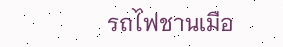รถไฟชานเมือ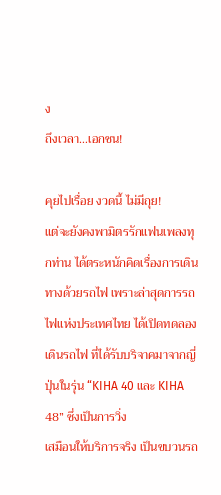ง
ถึงเวลา…เอกชน!

คุยไปเรื่อย งวดนี้ ไม่มีถุย!
แต่จะยังคงพามิตรรักแฟนเพลงทุกท่าน ได้ตระหนักคิดเรื่องการเดินทางด้วยรถไฟ เพราะล่าสุดการรถไฟแห่งประเทศไทย ได้เปิดทดลองเดินรถไฟ ที่ได้รับบริจาคมาจากญี่ปุ่นในรุ่น “KIHA 40 และ KIHA 48” ซึ่งเป็นการวิ่ง
เสมือนให้บริการจริง เป็นขบวนรถ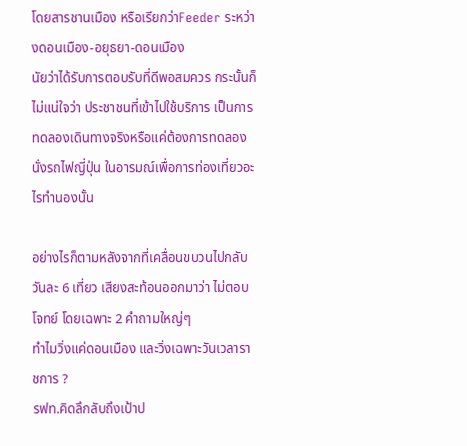โดยสารชานเมือง หรือเรียกว่าFeeder ระหว่างดอนเมือง-อยุธยา-ดอนเมือง
นัยว่าได้รับการตอบรับที่ดีพอสมควร กระนั้นก็ไม่แน่ใจว่า ประชาชนที่เข้าไปใช้บริการ เป็นการทดลองเดินทางจริงหรือแค่ต้องการทดลองนั่งรถไฟญี่ปุ่น ในอารมณ์เพื่อการท่องเที่ยวอะไรทำนองนั้น

อย่างไรก็ตามหลังจากที่เคลื่อนขบวนไปกลับวันละ 6 เที่ยว เสียงสะท้อนออกมาว่า ไม่ตอบโจทย์ โดยเฉพาะ 2 คำถามใหญ่ๆ
ทำไมวิ่งแค่ดอนเมือง และวิ่งเฉพาะวันเวลาราชการ ?
รฟท.คิดลึกลับถึงเป้าป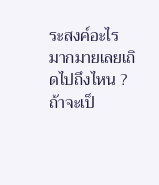ระสงค์อะไร
มากมายเลยเถิดไปถึงไหน ?
ถ้าจะเป็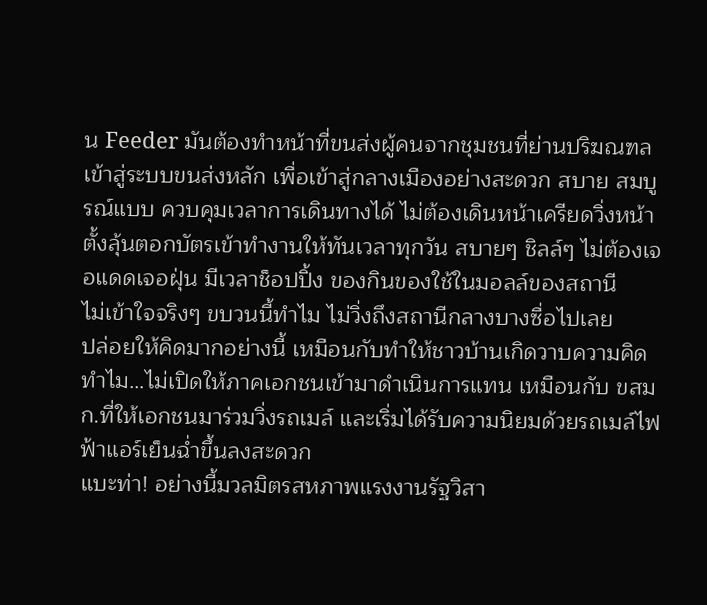น Feeder มันต้องทำหน้าที่ขนส่งผู้คนจากชุมชนที่ย่านปริฆณฑล เข้าสู่ระบบขนส่งหลัก เพื่อเข้าสู่กลางเมืองอย่างสะดวก สบาย สมบูรณ์แบบ ควบคุมเวลาการเดินทางได้ ไม่ต้องเดินหน้าเครียดวิ่งหน้าตั้งลุ้นตอกบัตรเข้าทำงานให้ทันเวลาทุกวัน สบายๆ ชิลล์ๆ ไม่ต้องเจอแดดเจอฝุ่น มีเวลาช็อปปิ้ง ของกินของใช้ในมอลล์ของสถานี
ไม่เข้าใจจริงๆ ขบวนนี้ทำไม ไม่วิ่งถึงสถานีกลางบางซื่อไปเลย
ปล่อยให้คิดมากอย่างนี้ เหมือนกับทำให้ชาวบ้านเกิดวาบความคิด ทำไม…ไม่เปิดให้ภาคเอกชนเข้ามาดำเนินการแทน เหมือนกับ ขสมก.ที่ให้เอกชนมาร่วมวิ่งรถเมล์ และเริ่มได้รับความนิยมด้วยรถเมล์ไฟฟ้าแอร์เย็นฉ่ำขึ้นลงสะดวก
แบะท่า! อย่างนี้มวลมิตรสหภาพแรงงานรัฐวิสา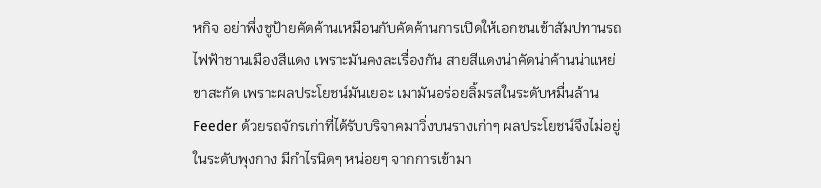หกิจ อย่าพึ่งชูป้ายคัดค้านเหมือนกับคัดค้านการเปิดให้เอกชนเข้าสัมปทานรถไฟฟ้าชานเมืองสีแดง เพราะมันคงละเรื่องกัน สายสีแดงน่าคัดน่าค้านน่าแหย่ขาสะกัด เพราะผลประโยชน์มันเยอะ เมามันอร่อยลิ้มรสในระดับหมื่นล้าน
Feeder ด้วยรถจักรเก่าที่ได้รับบริจาคมาวิ่งบนรางเก่าๆ ผลประโยชน์จึงไม่อยู่ในระดับพุงกาง มีกำไรนิดๆ หน่อยๆ จากการเข้ามา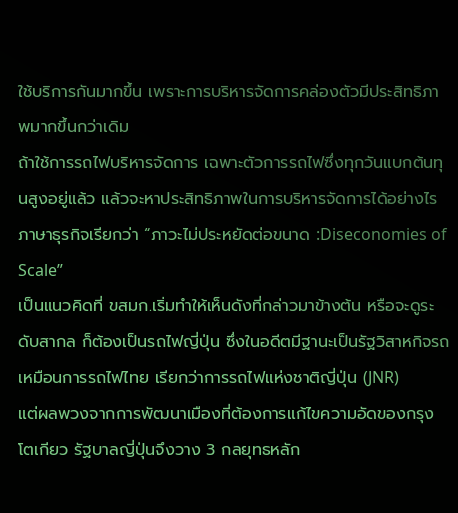ใช้บริการกันมากขึ้น เพราะการบริหารจัดการคล่องตัวมีประสิทธิภาพมากขึ้นกว่าเดิม
ถ้าใช้การรถไฟบริหารจัดการ เฉพาะตัวการรถไฟซึ่งทุกวันแบกต้นทุนสูงอยู่แล้ว แล้วจะหาประสิทธิภาพในการบริหารจัดการได้อย่างไร
ภาษาธุรกิจเรียกว่า “ภาวะไม่ประหยัดต่อขนาด :Diseconomies of Scale”
เป็นแนวคิดที่ ขสมก.เริ่มทำให้เห็นดังที่กล่าวมาข้างต้น หรือจะดูระดับสากล ก็ต้องเป็นรถไฟญี่ปุ่น ซึ่งในอดีตมีฐานะเป็นรัฐวิสาหกิจรถเหมือนการรถไฟไทย เรียกว่าการรถไฟแห่งชาติญี่ปุ่น (JNR)
แต่ผลพวงจากการพัฒนาเมืองที่ต้องการแก้ไขความอัดของกรุงโตเกียว รัฐบาลญี่ปุ่นจึงวาง 3 กลยุทธหลัก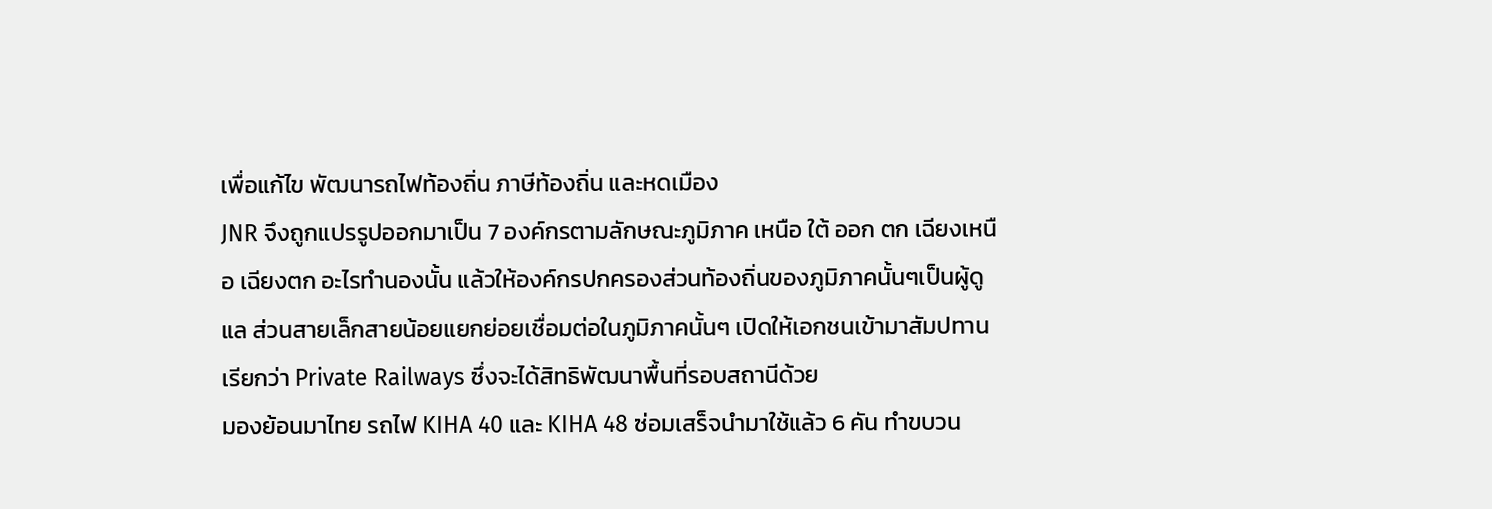เพื่อแก้ไข พัฒนารถไฟท้องถิ่น ภาษีท้องถิ่น และหดเมือง
JNR จึงถูกแปรรูปออกมาเป็น 7 องค์กรตามลักษณะภูมิภาค เหนือ ใต้ ออก ตก เฉียงเหนือ เฉียงตก อะไรทำนองนั้น แล้วให้องค์กรปกครองส่วนท้องถิ่นของภูมิภาคนั้นๆเป็นผู้ดูแล ส่วนสายเล็กสายน้อยแยกย่อยเชื่อมต่อในภูมิภาคนั้นๆ เปิดให้เอกชนเข้ามาสัมปทาน เรียกว่า Private Railways ซึ่งจะได้สิทธิพัฒนาพื้นที่รอบสถานีด้วย
มองย้อนมาไทย รถไฟ KIHA 40 และ KIHA 48 ซ่อมเสร็จนำมาใช้แล้ว 6 คัน ทำขบวน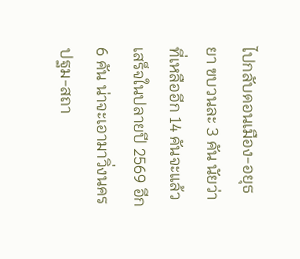ไปกลับดอนเมือง-อยุธยา ขบวนละ 3 คัน นัยว่าที่เหลืออีก 14 คันจะแล้วเสร็จในปลายปี 2569 อีก 6 คัน น่าจะเอามาวิ่งนครปฐม-สถา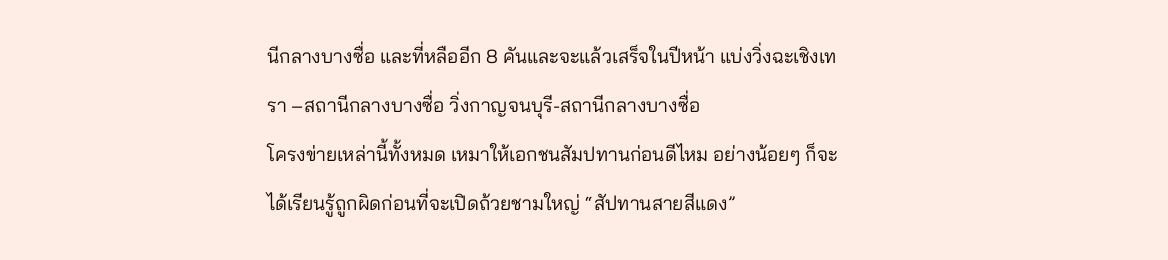นีกลางบางซื่อ และที่หลืออีก 8 คันและจะแล้วเสร็จในปีหน้า แบ่งวิ่งฉะเชิงเทรา –สถานีกลางบางซื่อ วิ่งกาญจนบุรี-สถานีกลางบางซื่อ
โครงข่ายเหล่านี้ทั้งหมด เหมาให้เอกชนสัมปทานก่อนดีไหม อย่างน้อยๆ ก็จะได้เรียนรู้ถูกผิดก่อนที่จะเปิดถ้วยชามใหญ่ “สัปทานสายสีแดง”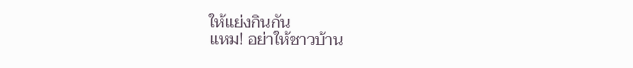ให้แย่งกินกัน
แหม! อย่าให้ชาวบ้าน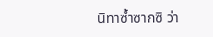นิทาซ้ำซากซิ ว่า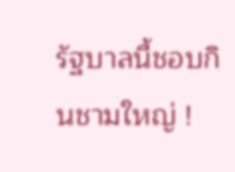รัฐบาลนี้ชอบกินชามใหญ่ !